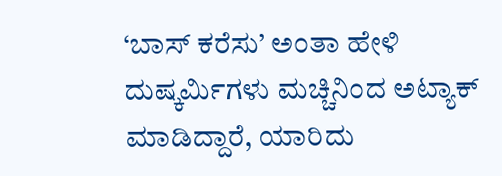‘ಬಾಸ್‌ ಕರೆಸು’ ಅಂತಾ ಹೇಳಿ ದುಷ್ಕರ್ಮಿಗಳು ಮಚ್ಚಿನಿಂದ ಅಟ್ಯಾಕ್‌ ಮಾಡಿದ್ದಾರೆ, ಯಾರಿದು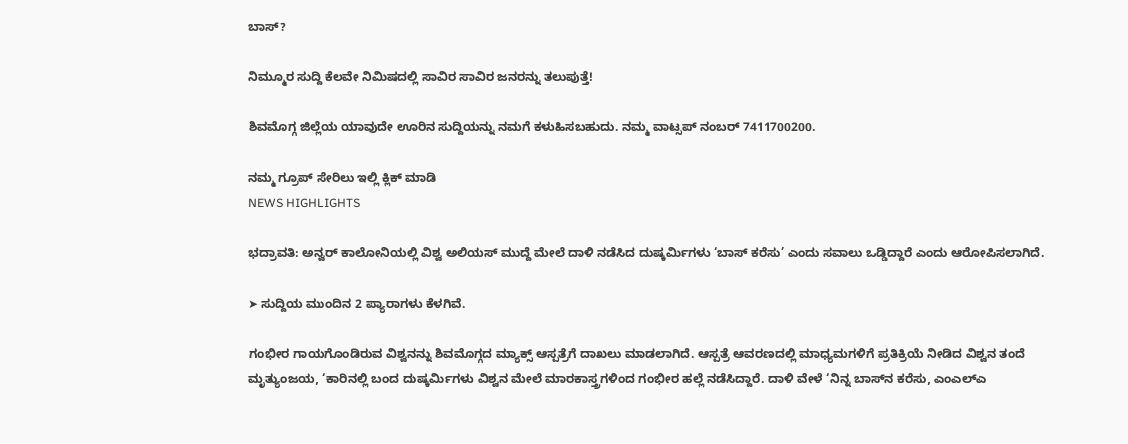ಬಾಸ್‌?

ನಿಮ್ಮೂರ ಸುದ್ದಿ ಕೆಲವೇ ನಿಮಿಷದಲ್ಲಿ ಸಾವಿರ ಸಾವಿರ ಜನರನ್ನು ತಲುಪುತ್ತೆ!

ಶಿವಮೊಗ್ಗ ಜಿಲ್ಲೆಯ ಯಾವುದೇ ಊರಿನ ಸುದ್ದಿಯನ್ನು ನಮಗೆ ಕಳುಹಿಸಬಹುದು. ನಮ್ಮ ವಾಟ್ಸಪ್‌ ನಂಬರ್ 7411700200.

ನಮ್ಮ ಗ್ರೂಪ್‌ ಸೇರಿಲು ಇಲ್ಲಿ ಕ್ಲಿಕ್‌ ಮಾಡಿ
NEWS HIGHLIGHTS

ಭದ್ರಾವತಿ: ಅನ್ವರ್‌ ಕಾಲೋನಿಯಲ್ಲಿ ವಿಶ್ವ ಅಲಿಯಸ್‌ ಮುದ್ದೆ ಮೇಲೆ ದಾಳಿ ನಡೆಸಿದ ದುಷ್ಕರ್ಮಿಗಳು ‘ಬಾಸ್‌ ಕರೆಸು’ ಎಂದು ಸವಾಲು ಒಡ್ಡಿದ್ದಾರೆ ಎಂದು ಆರೋಪಿಸಲಾಗಿದೆ.

➤ ಸುದ್ದಿಯ ಮುಂದಿನ 2 ಪ್ಯಾರಾಗಳು ಕೆಳಗಿವೆ.

ಗಂಭೀರ ಗಾಯಗೊಂಡಿರುವ ವಿಶ್ವನನ್ನು ಶಿವಮೊಗ್ಗದ ಮ್ಯಾಕ್ಸ್‌ ಆಸ್ಪತ್ರೆಗೆ ದಾಖಲು ಮಾಡಲಾಗಿದೆ. ಆಸ್ಪತ್ರೆ ಆವರಣದಲ್ಲಿ ಮಾಧ್ಯಮಗಳಿಗೆ ಪ್ರತಿಕ್ರಿಯೆ ನೀಡಿದ ವಿಶ್ವನ ತಂದೆ ಮೃತ್ಯುಂಜಯ, ‘ಕಾರಿನಲ್ಲಿ ಬಂದ ದುಷ್ಕರ್ಮಿಗಳು ವಿ‍ಶ್ವನ ಮೇಲೆ ಮಾರಕಾಸ್ತ್ರಗಳಿಂದ ಗಂಭೀರ ಹಲ್ಲೆ ನಡೆಸಿದ್ದಾರೆ. ದಾಳಿ ವೇಳೆ ‘ನಿನ್ನ ಬಾಸ್‌ನ ಕರೆಸು, ಎಂಎಲ್‌ಎ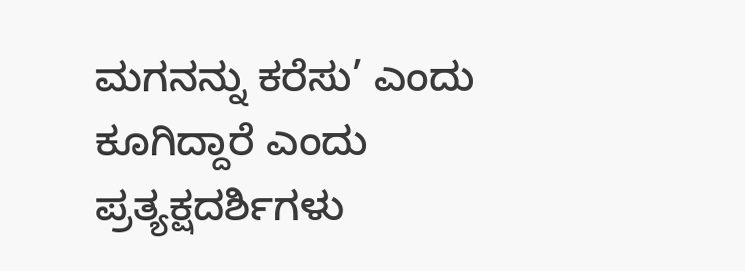ಮಗನನ್ನು ಕರೆಸು’ ಎಂದು ಕೂಗಿದ್ದಾರೆ ಎಂದು ಪ್ರತ್ಯಕ್ಷದರ್ಶಿಗಳು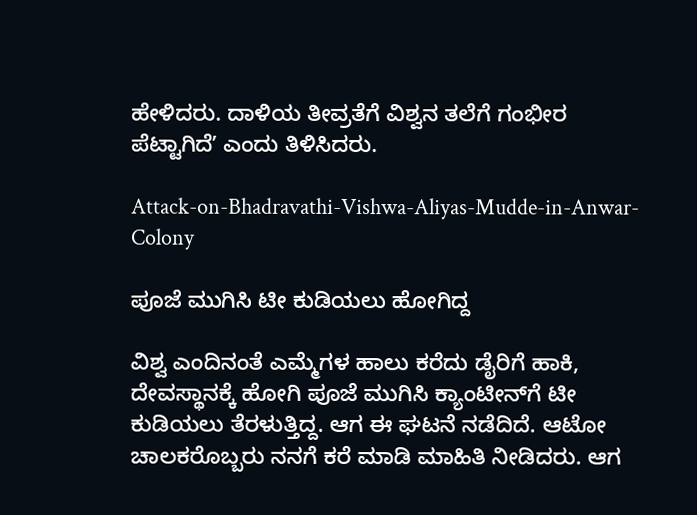ಹೇಳಿದರು. ದಾಳಿಯ ತೀವ್ರತೆಗೆ ವಿ‍ಶ್ವನ ತಲೆಗೆ ಗಂಭೀರ ಪೆಟ್ಟಾಗಿದೆʼ ಎಂದು ತಿಳಿಸಿದರು.

Attack-on-Bhadravathi-Vishwa-Aliyas-Mudde-in-Anwar-Colony

ಪೂಜೆ ಮುಗಿಸಿ ಟೀ ಕುಡಿಯಲು ಹೋಗಿದ್ದ

ವಿಶ್ವ ಎಂದಿನಂತೆ ಎಮ್ಮೆಗಳ ಹಾಲು ಕರೆದು ಡೈರಿಗೆ ಹಾಕಿ, ದೇವಸ್ಥಾನಕ್ಕೆ ಹೋಗಿ ಪೂಜೆ ಮುಗಿಸಿ ಕ್ಯಾಂಟೀನ್‌ಗೆ ಟೀ ಕುಡಿಯಲು ತೆರಳುತ್ತಿದ್ದ. ಆಗ ಈ ಘಟನೆ ನಡೆದಿದೆ. ಆಟೋ ಚಾಲಕರೊಬ್ಬರು ನನಗೆ ಕರೆ ಮಾಡಿ ಮಾಹಿತಿ ನೀಡಿದರು. ಆಗ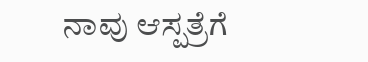ನಾವು ಆಸ್ಪತ್ರೆಗೆ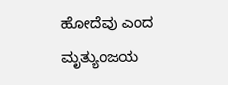ಹೋದೆವು ಎಂದ ಮೃತ್ಯುಂಜಯ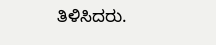ತಿಳಿಸಿದರು.